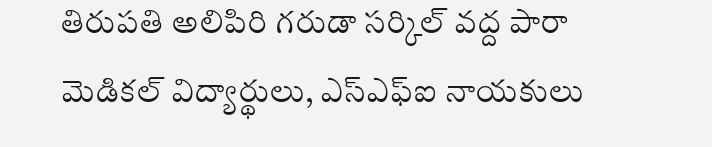తిరుపతి అలిపిరి గరుడా సర్కిల్ వద్ద పారా మెడికల్ విద్యార్థులు, ఎస్‌ఎఫ్‌ఐ నాయకులు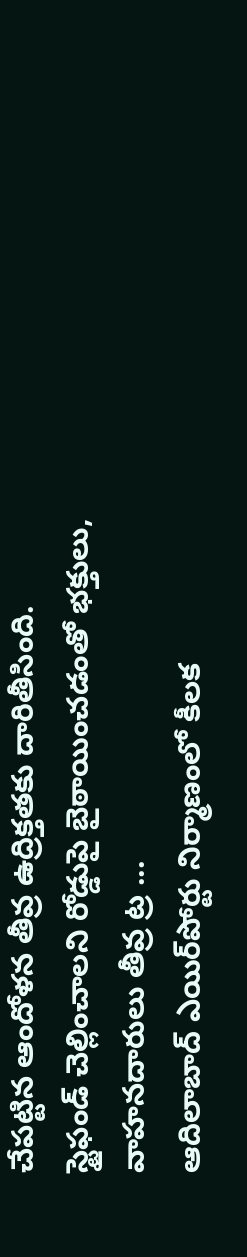చేపట్టిన ఆందోళన తీవ్ర ఉద్రిక్తతకు దారితీసింది. స్టైఫండ్ చెల్లించాలని రోడ్డుపై బైఠాయించడంతో భక్తులు, వాహనదారులు తీవ్ర ట్ర ...
ఆదిలాబాద్‌ ఎయిర్‌పోర్టు నిర్మాణంలో కీలక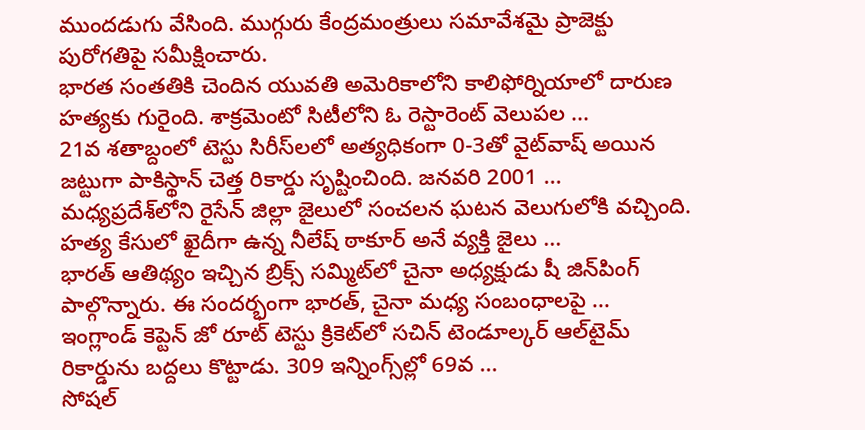ముందడుగు వేసింది. ముగ్గురు కేంద్రమంత్రులు సమావేశమై ప్రాజెక్టు పురోగతిపై సమీక్షించారు.
భారత సంతతికి చెందిన యువతి అమెరికాలోని కాలిఫోర్నియాలో దారుణ హత్యకు గురైంది. శాక్రమెంటో సిటీలోని ఓ రెస్టారెంట్‌ వెలుపల ...
21వ శతాబ్దంలో టెస్టు సిరీస్‌లలో అత్యధికంగా 0-3తో వైట్‌వాష్ అయిన జట్టుగా పాకిస్థాన్ చెత్త రికార్డు సృష్టించింది. జనవరి 2001 ...
మధ్యప్రదేశ్‌లోని రైసేన్ జిల్లా జైలులో సంచలన ఘటన వెలుగులోకి వచ్చింది. హత్య కేసులో ఖైదీగా ఉన్న నీలేష్ ఠాకూర్ అనే వ్యక్తి జైలు ...
భారత్ ఆతిథ్యం ఇచ్చిన బ్రిక్స్ సమ్మిట్‌లో చైనా అధ్యక్షుడు షీ జిన్‌పింగ్ పాల్గొన్నారు. ఈ సందర్భంగా భారత్, చైనా మధ్య సంబంధాలపై ...
ఇంగ్లాండ్ కెప్టెన్ జో రూట్ టెస్టు క్రికెట్‌లో సచిన్ టెండూల్కర్ ఆల్‌టైమ్ రికార్డును బద్దలు కొట్టాడు. 309 ఇన్నింగ్స్‌ల్లో 69వ ...
సోషల్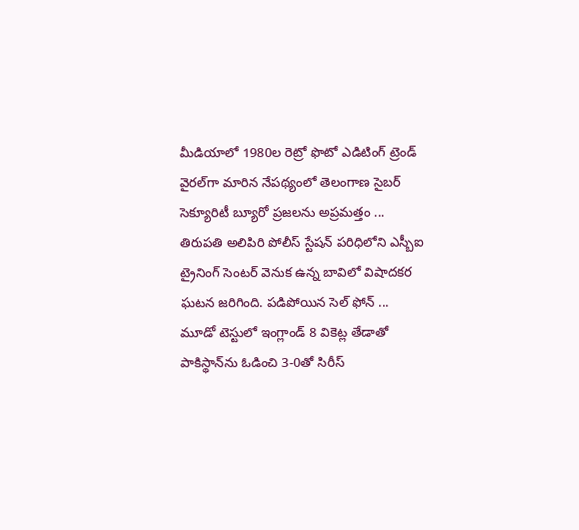మీడియాలో 1980ల రెట్రో ఫొటో ఎడిటింగ్ ట్రెండ్ వైరల్‌గా మారిన నేపథ్యంలో తెలంగాణ సైబర్ సెక్యూరిటీ బ్యూరో ప్రజలను అప్రమత్తం ...
తిరుపతి అలిపిరి పోలీస్ స్టేషన్ పరిధిలోని ఎస్బీఐ ట్రైనింగ్ సెంటర్ వెనుక ఉన్న బావిలో విషాదకర ఘటన జరిగింది. పడిపోయిన సెల్ ఫోన్ ...
మూడో టెస్టులో ఇంగ్లాండ్ 8 వికెట్ల తేడాతో పాకిస్థాన్‌ను ఓడించి 3-0తో సిరీస్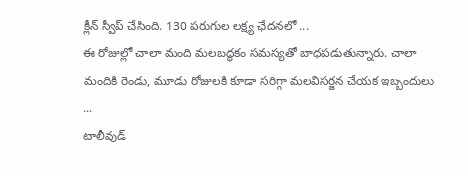క్లీన్ స్వీప్ చేసింది. 130 పరుగుల లక్ష్య ఛేదనలో ...
ఈ రోజుల్లో చాలా మంది మలబద్ధకం సమస్యతో బాధపడుతున్నారు. చాలా మందికి రెండు, మూడు రోజులకి కూడా సరిగ్గా మలవిసర్జన చేయక ఇబ్బందులు ...
టాలీవుడ్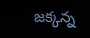జక్కన్న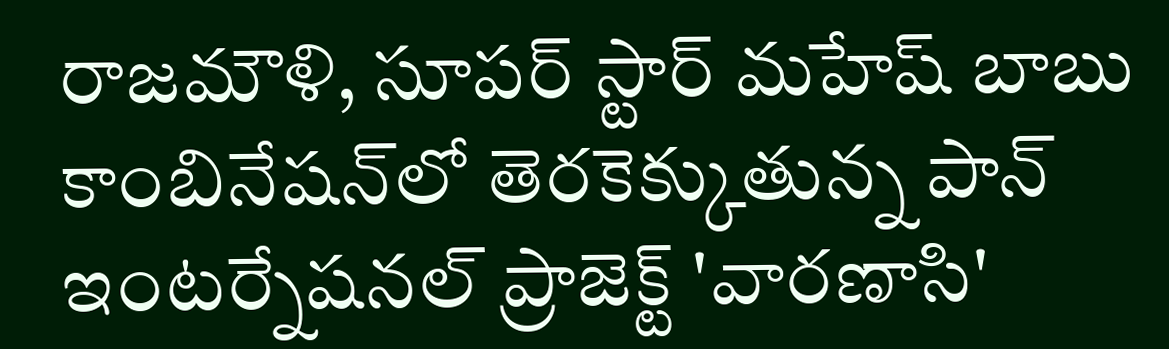రాజమౌళి, సూపర్ స్టార్ మహేష్ బాబు కాంబినేషన్‌లో తెరకెక్కుతున్న పాన్ ఇంటర్నేషనల్ ప్రాజెక్ట్ 'వారణాసి'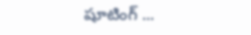షూటింగ్ ...